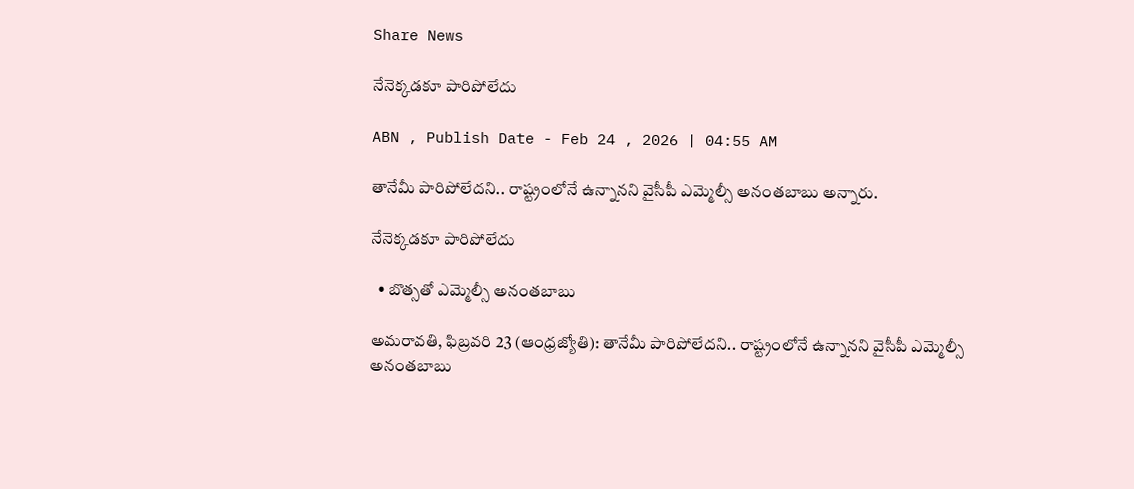Share News

నేనెక్కడకూ పారిపోలేదు

ABN , Publish Date - Feb 24 , 2026 | 04:55 AM

తానేమీ పారిపోలేదని.. రాష్ట్రంలోనే ఉన్నానని వైసీపీ ఎమ్మెల్సీ అనంతబాబు అన్నారు.

నేనెక్కడకూ పారిపోలేదు

  • బొత్సతో ఎమ్మెల్సీ అనంతబాబు

అమరావతి, ఫిబ్రవరి 23 (ఆంధ్రజ్యోతి): తానేమీ పారిపోలేదని.. రాష్ట్రంలోనే ఉన్నానని వైసీపీ ఎమ్మెల్సీ అనంతబాబు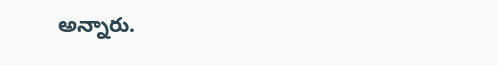అన్నారు.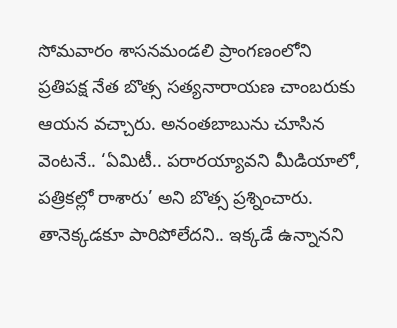సోమవారం శాసనమండలి ప్రాంగణంలోని ప్రతిపక్ష నేత బొత్స సత్యనారాయణ చాంబరుకు ఆయన వచ్చారు. అనంతబాబును చూసిన వెంటనే.. ‘ఏమిటీ.. పరారయ్యావని మీడియాలో, పత్రికల్లో రాశారు’ అని బొత్స ప్రశ్నించారు. తానెక్కడకూ పారిపోలేదని.. ఇక్కడే ఉన్నానని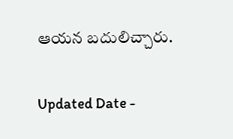ఆయన బదులిచ్చారు.

Updated Date -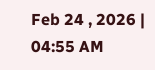Feb 24 , 2026 | 04:55 AM